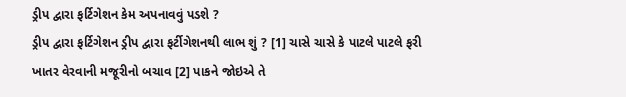ડ્રીપ દ્વારા ફર્ટિગેશન કેમ અપનાવવું પડશે ?
ડ્રીપ દ્વારા ફર્ટિગેશન ડ્રીપ દ્વારા ફર્ટીગેશનથી લાભ શું ? [1] ચાસે ચાસે કે પાટલે પાટલે ફરી ખાતર વેરવાની મજૂરીનો બચાવ [2] પાકને જોઇએ તે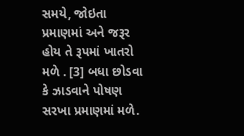સમયે, જોઇતા પ્રમાણમાં અને જરૂર હોય તે રૂપમાં ખાતરો મળે . [3] બધા છોડવા કે ઝાડવાને પોષણ સરખા પ્રમાણમાં મળે.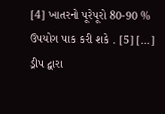[4] ખાતરનો પૂરેપૂરો 80-90 % ઉપયોગ પાક કરી શકે . [5] […]
ડ્રીપ દ્વારા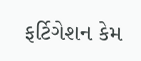ફર્ટિગેશન કેમ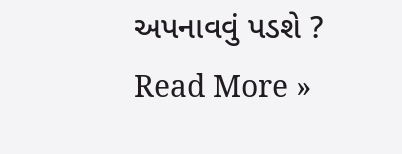અપનાવવું પડશે ? Read More »